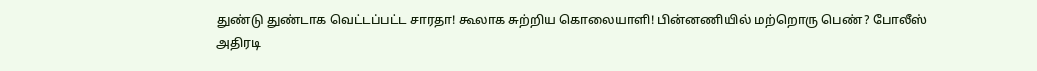துண்டு துண்டாக வெட்டப்பட்ட சாரதா! கூலாக சுற்றிய கொலையாளி! பின்னணியில் மற்றொரு பெண்? போலீஸ் அதிரடி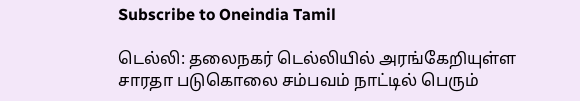Subscribe to Oneindia Tamil

டெல்லி: தலைநகர் டெல்லியில் அரங்கேறியுள்ள சாரதா படுகொலை சம்பவம் நாட்டில் பெரும்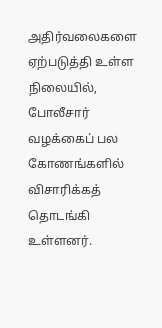அதிர்வலைகளை ஏற்படுத்தி உள்ள நிலையில், போலீசார் வழக்கைப் பல கோணங்களில் விசாரிக்கத் தொடங்கி உள்ளனர்.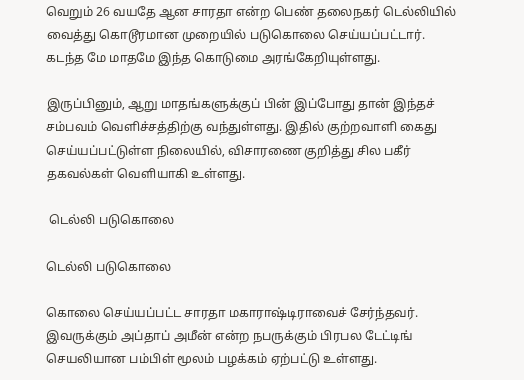வெறும் 26 வயதே ஆன சாரதா என்ற பெண் தலைநகர் டெல்லியில் வைத்து கொடூரமான முறையில் படுகொலை செய்யப்பட்டார். கடந்த மே மாதமே இந்த கொடுமை அரங்கேறியுள்ளது.

இருப்பினும், ஆறு மாதங்களுக்குப் பின் இப்போது தான் இந்தச் சம்பவம் வெளிச்சத்திற்கு வந்துள்ளது. இதில் குற்றவாளி கைது செய்யப்பட்டுள்ள நிலையில், விசாரணை குறித்து சில பகீர் தகவல்கள் வெளியாகி உள்ளது.

 டெல்லி படுகொலை

டெல்லி படுகொலை

கொலை செய்யப்பட்ட சாரதா மகாராஷ்டிராவைச் சேர்ந்தவர். இவருக்கும் அப்தாப் அமீன் என்ற நபருக்கும் பிரபல டேட்டிங் செயலியான பம்பிள் மூலம் பழக்கம் ஏற்பட்டு உள்ளது.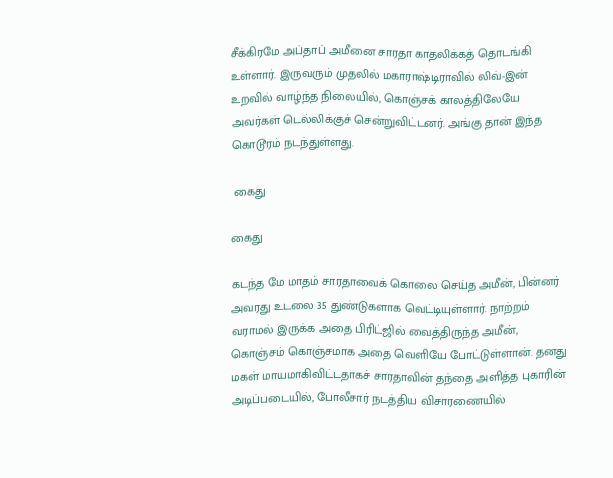சீக்கிரமே அப்தாப் அமீனை சாரதா காதலிக்கத் தொடங்கி உள்ளார். இருவரும் முதலில் மகாராஷ்டிராவில் லிவ்-இன் உறவில் வாழ்ந்த நிலையில், கொஞ்சக் காலத்திலேயே அவர்கள் டெல்லிக்குச் சென்றுவிட்டனர். அங்கு தான் இந்த கொடூரம் நடந்துள்ளது.

 கைது

கைது

கடந்த மே மாதம் சாரதாவைக் கொலை செய்த அமீன், பின்னர் அவரது உடலை 35 துண்டுகளாக வெட்டியுள்ளார். நாற்றம் வராமல் இருக்க அதை பிரிட்ஜில் வைத்திருந்த அமீன், கொஞ்சம் கொஞ்சமாக அதை வெளியே போட்டுள்ளான். தனது மகள் மாயமாகிவிட்டதாகச் சாரதாவின் தந்தை அளித்த புகாரின் அடிப்படையில், போலீசார் நடத்திய விசாரணையில்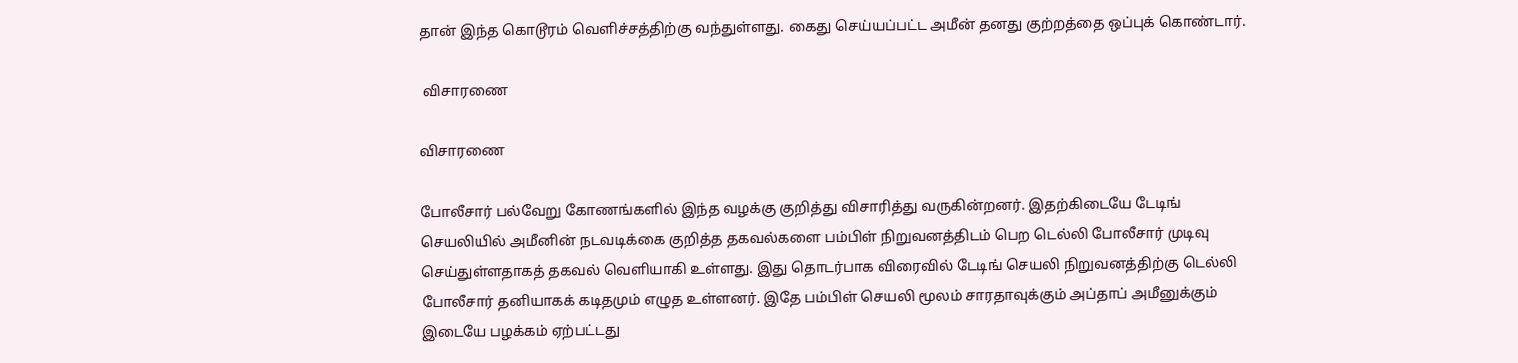தான் இந்த கொடூரம் வெளிச்சத்திற்கு வந்துள்ளது. கைது செய்யப்பட்ட அமீன் தனது குற்றத்தை ஒப்புக் கொண்டார்.

 விசாரணை

விசாரணை

போலீசார் பல்வேறு கோணங்களில் இந்த வழக்கு குறித்து விசாரித்து வருகின்றனர். இதற்கிடையே டேடிங் செயலியில் அமீனின் நடவடிக்கை குறித்த தகவல்களை பம்பிள் நிறுவனத்திடம் பெற டெல்லி போலீசார் முடிவு செய்துள்ளதாகத் தகவல் வெளியாகி உள்ளது. இது தொடர்பாக விரைவில் டேடிங் செயலி நிறுவனத்திற்கு டெல்லி போலீசார் தனியாகக் கடிதமும் எழுத உள்ளனர். இதே பம்பிள் செயலி மூலம் சாரதாவுக்கும் அப்தாப் அமீனுக்கும் இடையே பழக்கம் ஏற்பட்டது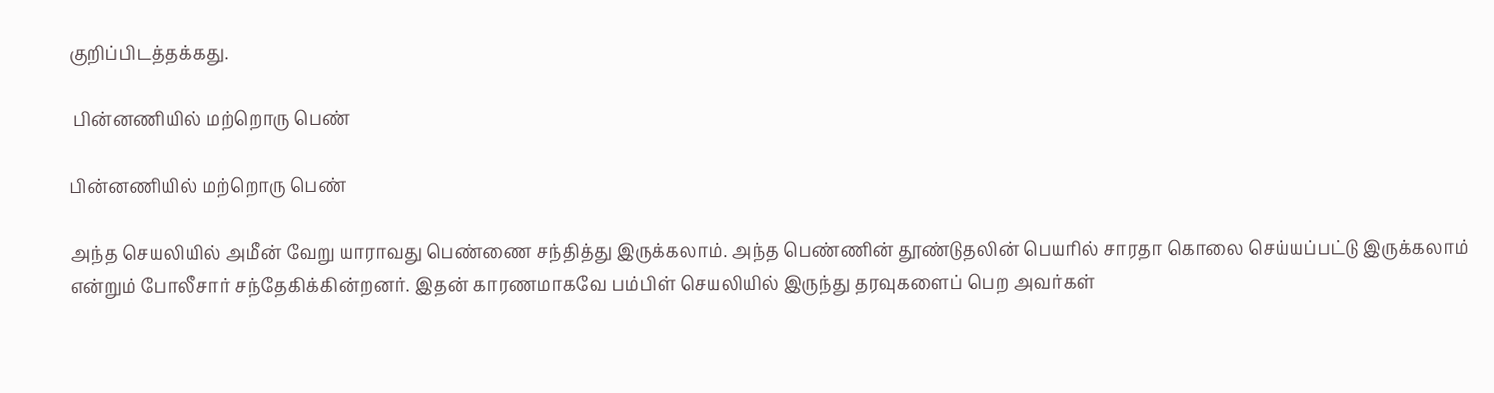குறிப்பிடத்தக்கது.

 பின்னணியில் மற்றொரு பெண்

பின்னணியில் மற்றொரு பெண்

அந்த செயலியில் அமீன் வேறு யாராவது பெண்ணை சந்தித்து இருக்கலாம். அந்த பெண்ணின் தூண்டுதலின் பெயரில் சாரதா கொலை செய்யப்பட்டு இருக்கலாம் என்றும் போலீசார் சந்தேகிக்கின்றனர். இதன் காரணமாகவே பம்பிள் செயலியில் இருந்து தரவுகளைப் பெற அவர்கள்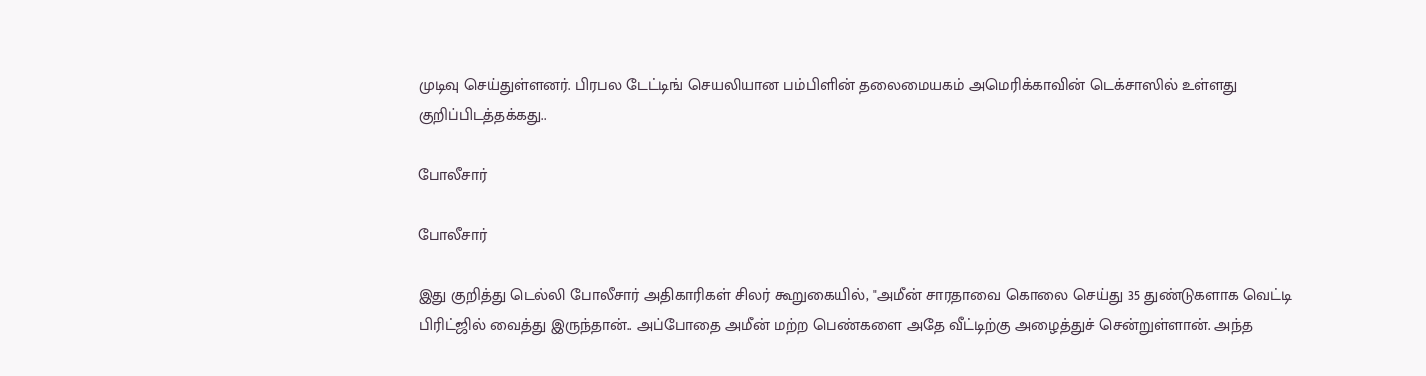முடிவு செய்துள்ளனர். பிரபல டேட்டிங் செயலியான பம்பிளின் தலைமையகம் அமெரிக்காவின் டெக்சாஸில் உள்ளது குறிப்பிடத்தக்கது..

போலீசார்

போலீசார்

இது குறித்து டெல்லி போலீசார் அதிகாரிகள் சிலர் கூறுகையில், "அமீன் சாரதாவை கொலை செய்து 35 துண்டுகளாக வெட்டி பிரிட்ஜில் வைத்து இருந்தான்.. அப்போதை அமீன் மற்ற பெண்களை அதே வீட்டிற்கு அழைத்துச் சென்றுள்ளான். அந்த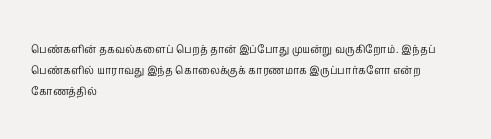பெண்களின் தகவல்களைப் பெறத் தான் இப்போது முயன்று வருகிறோம். இந்தப் பெண்களில் யாராவது இந்த கொலைக்குக் காரணமாக இருப்பார்களோ என்ற கோணத்தில்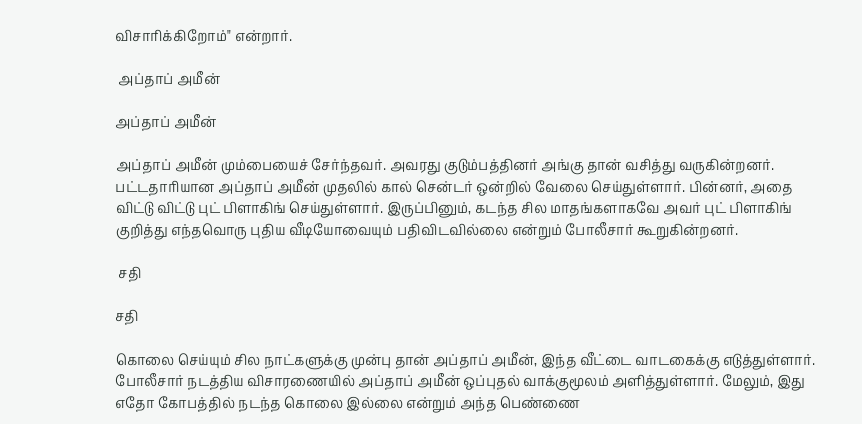விசாரிக்கிறோம்" என்றார்.

 அப்தாப் அமீன்

அப்தாப் அமீன்

அப்தாப் அமீன் மும்பையைச் சேர்ந்தவர். அவரது குடும்பத்தினர் அங்கு தான் வசித்து வருகின்றனர். பட்டதாரியான அப்தாப் அமீன் முதலில் கால் சென்டர் ஒன்றில் வேலை செய்துள்ளார். பின்னர், அதை விட்டு விட்டு புட் பிளாகிங் செய்துள்ளார். இருப்பினும், கடந்த சில மாதங்களாகவே அவர் புட் பிளாகிங் குறித்து எந்தவொரு புதிய வீடியோவையும் பதிவிடவில்லை என்றும் போலீசார் கூறுகின்றனர்.

 சதி

சதி

கொலை செய்யும் சில நாட்களுக்கு முன்பு தான் அப்தாப் அமீன், இந்த வீட்டை வாடகைக்கு எடுத்துள்ளார். போலீசார் நடத்திய விசாரணையில் அப்தாப் அமீன் ஒப்புதல் வாக்குமூலம் அளித்துள்ளார். மேலும், இது எதோ கோபத்தில் நடந்த கொலை இல்லை என்றும் அந்த பெண்ணை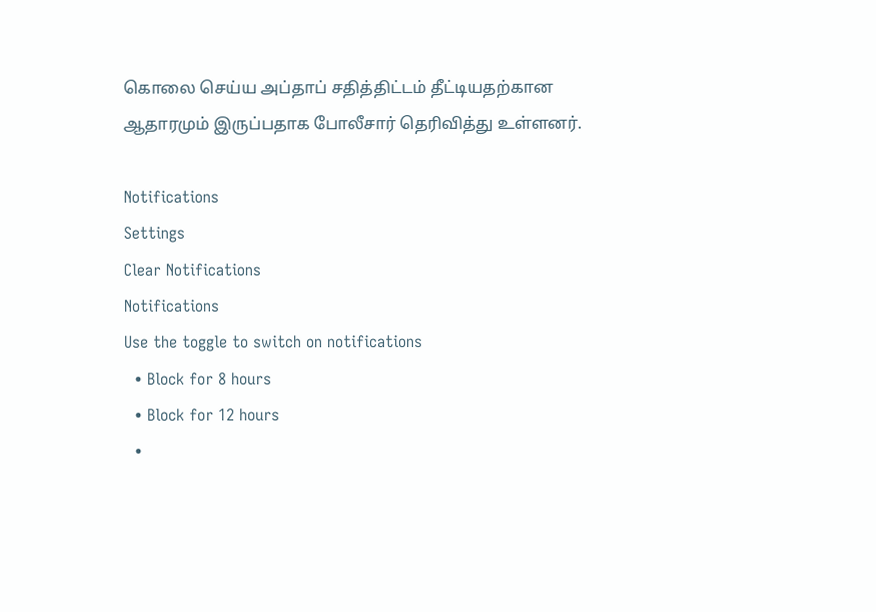கொலை செய்ய அப்தாப் சதித்திட்டம் தீட்டியதற்கான ஆதாரமும் இருப்பதாக போலீசார் தெரிவித்து உள்ளனர்.

Notifications
Settings
Clear Notifications
Notifications
Use the toggle to switch on notifications
  • Block for 8 hours
  • Block for 12 hours
  •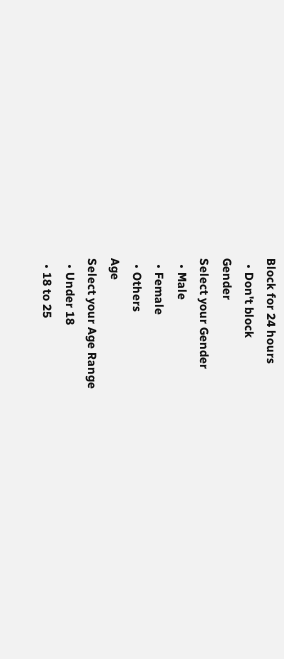Block for 24 hours
  • Don't block
Gender
Select your Gender
  • Male
  • Female
  • Others
Age
Select your Age Range
  • Under 18
  • 18 to 25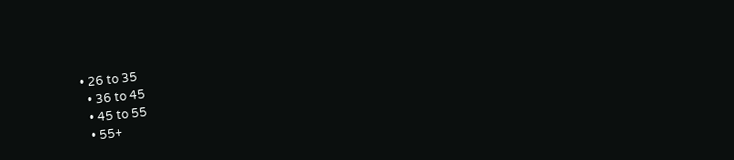• 26 to 35
  • 36 to 45
  • 45 to 55
  • 55+